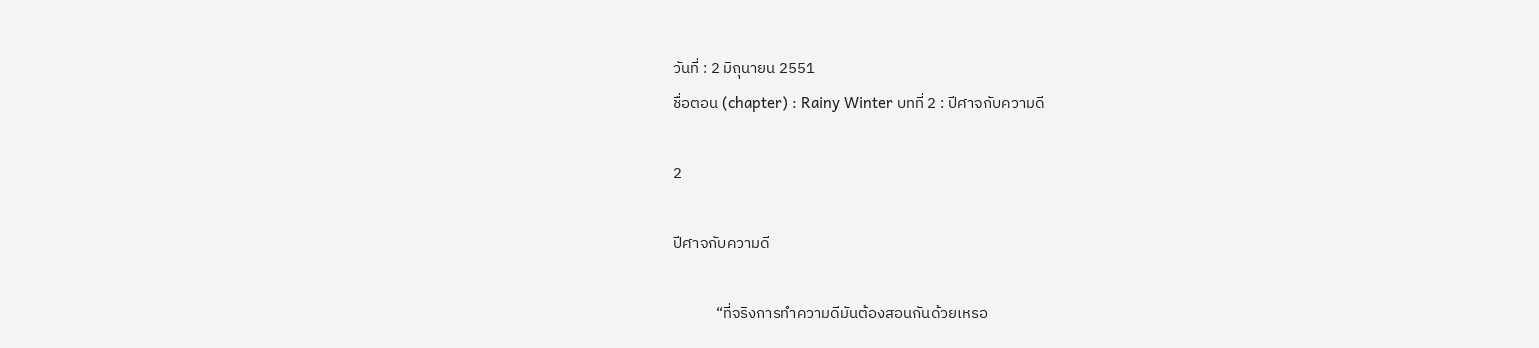วันที่ : 2 มิถุนายน 2551
ชื่อตอน (chapter) : Rainy Winter บทที่ 2 : ปีศาจกับความดี

2

ปีศาจกับความดี

            “ที่จริงการทำความดีมันต้องสอนกันด้วยเหรอ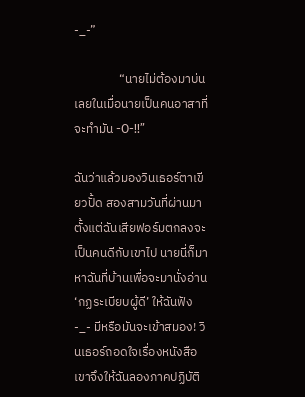-_-”

                “นายไม่ต้องมาบ่นเลยในเมื่อนายเป็นคนอาสาที่จะทำมัน -O-!!”

ฉันว่าแล้วมองวินเธอร์ตาเขียวปั้ด สองสามวันที่ผ่านมาตั้งแต่ฉันเสียฟอร์มตกลงจะเป็นคนดีกับเขาไป นายนี่ก็มาหาฉันที่บ้านเพื่อจะมานั่งอ่าน ‘กฏระเบียบผู้ดี’ ให้ฉันฟัง -_- มีหรือมันจะเข้าสมอง! วินเธอร์ถอดใจเรื่องหนังสือ เขาจึงให้ฉันลองภาคปฏิบัติ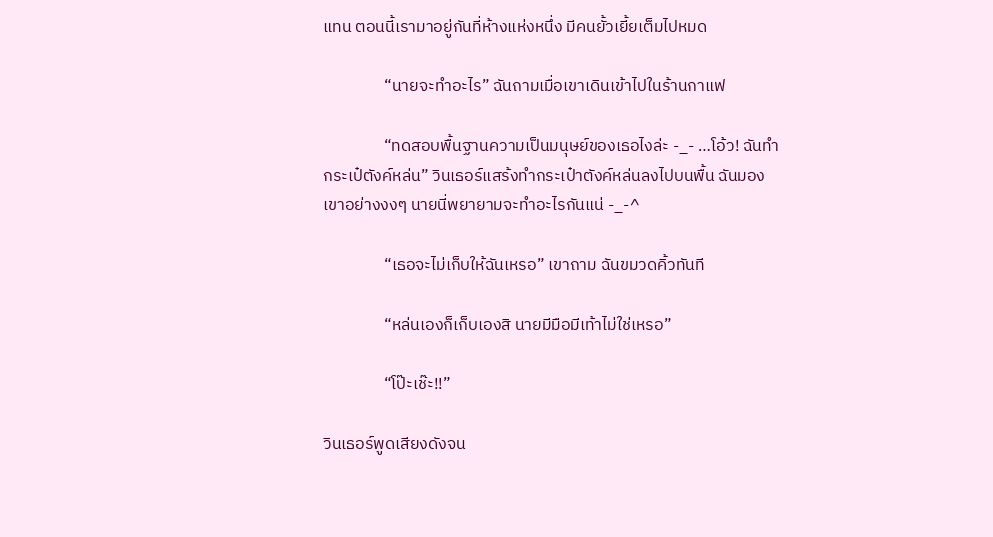แทน ตอนนี้เรามาอยู่กันที่ห้างแห่งหนึ่ง มีคนยั้วเยี้ยเต็มไปหมด

                “นายจะทำอะไร” ฉันถามเมื่อเขาเดินเข้าไปในร้านกาแฟ

                “ทดสอบพื้นฐานความเป็นมนุษย์ของเธอไงล่ะ -_- …โอ้ว! ฉันทำกระเป๋ตังค์หล่น” วินเธอร์แสร้งทำกระเป๋าตังค์หล่นลงไปบนพื้น ฉันมองเขาอย่างงงๆ นายนี่พยายามจะทำอะไรกันแน่ -_-^

                “เธอจะไม่เก็บให้ฉันเหรอ” เขาถาม ฉันขมวดคิ้วทันที

                “หล่นเองก็เก็บเองสิ นายมีมือมีเท้าไม่ใช่เหรอ”

                “โป๊ะเช๊ะ!!”

วินเธอร์พูดเสียงดังจน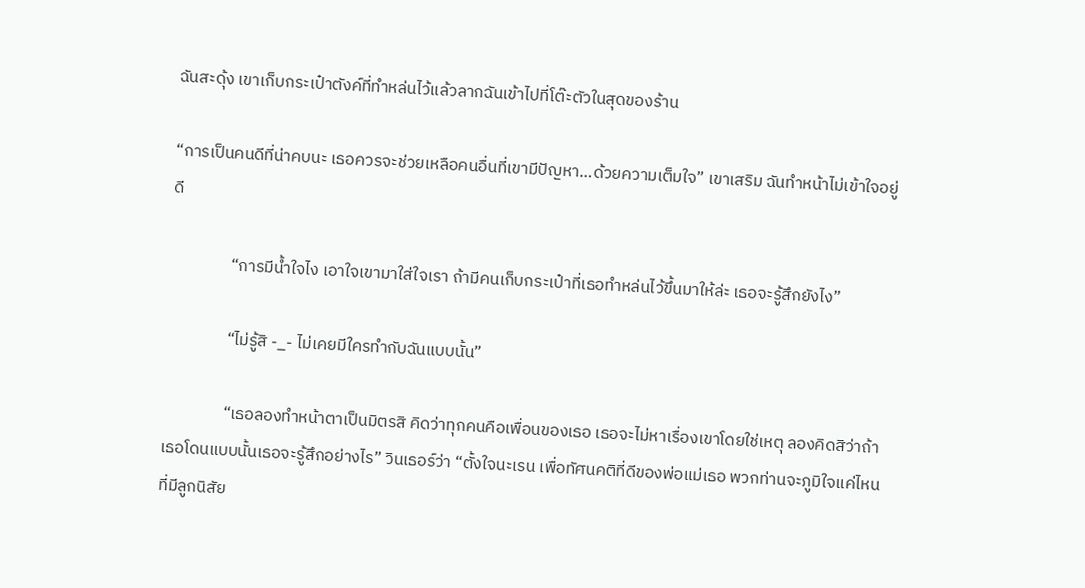ฉันสะดุ้ง เขาเก็บกระเป๋าตังค์ที่ทำหล่นไว้แล้วลากฉันเข้าไปที่โต๊ะตัวในสุดของร้าน

“การเป็นคนดีที่น่าคบนะ เธอควรจะช่วยเหลือคนอื่นที่เขามีปัญหา…ด้วยความเต็มใจ” เขาเสริม ฉันทำหน้าไม่เข้าใจอยู่ดี

                “การมีน้ำใจไง เอาใจเขามาใส่ใจเรา ถ้ามีคนเก็บกระเป๋าที่เธอทำหล่นไว้ขึ้นมาให้ล่ะ เธอจะรู้สึกยังไง”

                “ไม่รู้สิ -_- ไม่เคยมีใครทำกับฉันแบบนั้น”

                “เธอลองทำหน้าตาเป็นมิตรสิ คิดว่าทุกคนคือเพื่อนของเธอ เธอจะไม่หาเรื่องเขาโดยใช่เหตุ ลองคิดสิว่าถ้าเธอโดนแบบนั้นเธอจะรู้สึกอย่างไร” วินเธอร์ว่า “ตั้งใจนะเรน เพื่อทัศนคติที่ดีของพ่อแม่เธอ พวกท่านจะภูมิใจแค่ไหนที่มีลูกนิสัย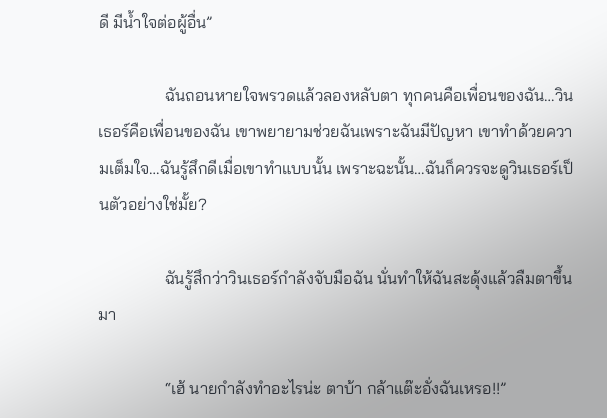ดี มีน้ำใจต่อผู้อื่น”

                ฉันถอนหายใจพรวดแล้วลองหลับตา ทุกคนคือเพื่อนของฉัน…วินเธอร์คือเพื่อนของฉัน เขาพยายามช่วยฉันเพราะฉันมีปัญหา เขาทำด้วยความเต็มใจ…ฉันรู้สึกดีเมื่อเขาทำแบบนั้น เพราะฉะนั้น…ฉันก็ควรจะดูวินเธอร์เป็นตัวอย่างใช่มั้ย?

                ฉันรู้สึกว่าวินเธอร์กำลังจับมือฉัน นั่นทำให้ฉันสะดุ้งแล้วลืมตาขึ้นมา

                “เฮ้ นายกำลังทำอะไรน่ะ ตาบ้า กล้าแต๊ะอั่งฉันเหรอ!!”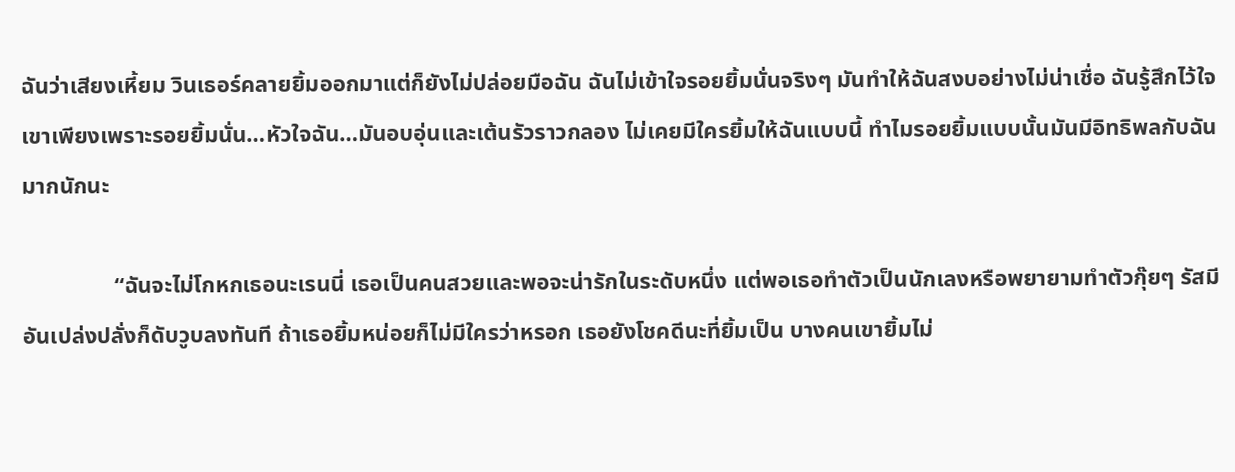ฉันว่าเสียงเหี้ยม วินเธอร์คลายยิ้มออกมาแต่ก็ยังไม่ปล่อยมือฉัน ฉันไม่เข้าใจรอยยิ้มนั่นจริงๆ มันทำให้ฉันสงบอย่างไม่น่าเชื่อ ฉันรู้สึกไว้ใจเขาเพียงเพราะรอยยิ้มนั่น…หัวใจฉัน…มันอบอุ่นและเต้นรัวราวกลอง ไม่เคยมีใครยิ้มให้ฉันแบบนี้ ทำไมรอยยิ้มแบบนั้นมันมีอิทธิพลกับฉันมากนักนะ

                “ฉันจะไม่โกหกเธอนะเรนนี่ เธอเป็นคนสวยและพอจะน่ารักในระดับหนึ่ง แต่พอเธอทำตัวเป็นนักเลงหรือพยายามทำตัวกุ๊ยๆ รัสมีอันเปล่งปลั่งก็ดับวูบลงทันที ถ้าเธอยิ้มหน่อยก็ไม่มีใครว่าหรอก เธอยังโชคดีนะที่ยิ้มเป็น บางคนเขายิ้มไม่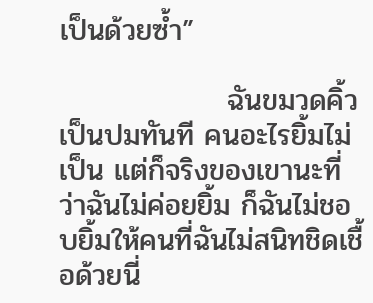เป็นด้วยซ้ำ”

                ฉันขมวดคิ้วเป็นปมทันที คนอะไรยิ้มไม่เป็น แต่ก็จริงของเขานะที่ว่าฉันไม่ค่อยยิ้ม ก็ฉันไม่ชอบยิ้มให้คนที่ฉันไม่สนิทชิดเชื้อด้วยนี่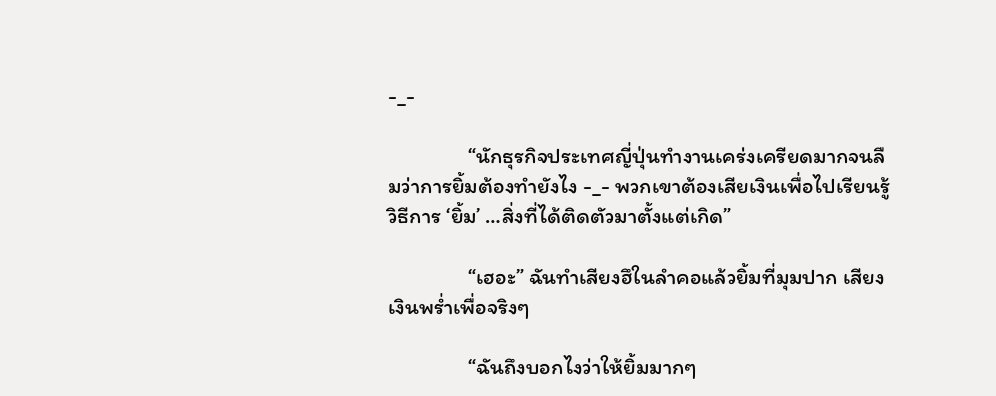-_-

                “นักธุรกิจประเทศญี่ปุ่นทำงานเคร่งเครียดมากจนลืมว่าการยิ้มต้องทำยังไง -_- พวกเขาต้องเสียเงินเพื่อไปเรียนรู้วิธีการ ‘ยิ้ม’ …สิ่งที่ได้ติดตัวมาตั้งแต่เกิด”

                “เฮอะ” ฉันทำเสียงฮึในลำคอแล้วยิ้มที่มุมปาก เสียงเงินพร่ำเพื่อจริงๆ

                “ฉันถึงบอกไงว่าให้ยิ้มมากๆ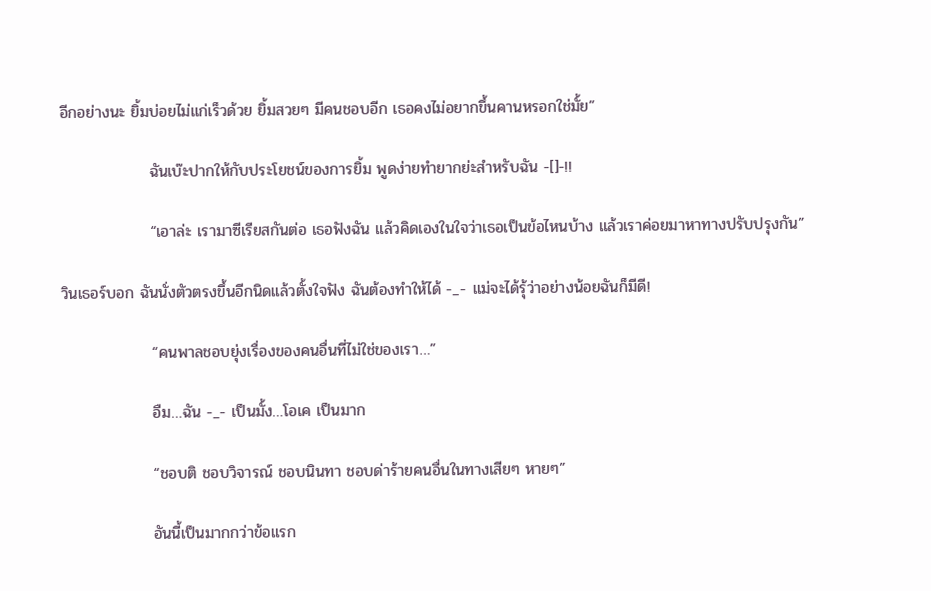อีกอย่างนะ ยิ้มบ่อยไม่แก่เร็วด้วย ยิ้มสวยๆ มีคนชอบอีก เธอคงไม่อยากขึ้นคานหรอกใช่มั้ย”

                ฉันเบ๊ะปากให้กับประโยชน์ของการยิ้ม พูดง่ายทำยากย่ะสำหรับฉัน -[]-!!

                “เอาล่ะ เรามาซีเรียสกันต่อ เธอฟังฉัน แล้วคิดเองในใจว่าเธอเป็นข้อไหนบ้าง แล้วเราค่อยมาหาทางปรับปรุงกัน”

วินเธอร์บอก ฉันนั่งตัวตรงขึ้นอีกนิดแล้วตั้งใจฟัง ฉันต้องทำให้ได้ -_- แม่จะได้รุ้ว่าอย่างน้อยฉันก็มีดี!

                “คนพาลชอบยุ่งเรื่องของคนอื่นที่ไม่ใช่ของเรา…”

                อืม…ฉัน -_- เป็นมั้ง…โอเค เป็นมาก

                “ชอบติ ชอบวิจารณ์ ชอบนินทา ชอบด่าร้ายคนอื่นในทางเสียๆ หายๆ”

                อันนี้เป็นมากกว่าข้อแรก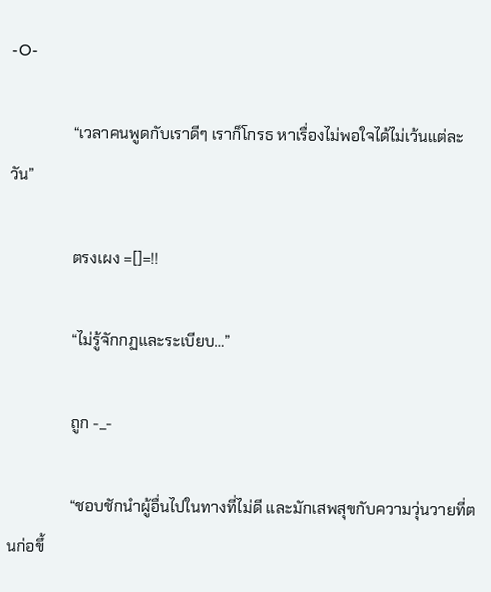-O-

                “เวลาคนพูดกับเราดีๆ เราก็โกรธ หาเรื่องไม่พอใจได้ไม่เว้นแต่ละวัน”

                ตรงเผง =[]=!!

                “ไม่รู้จักกฏและระเบียบ…”

                ถูก -_-

                “ชอบชักนำผู้อื่นไปในทางที่ไม่ดี และมักเสพสุขกับความวุ่นวายที่ตนก่อขึ้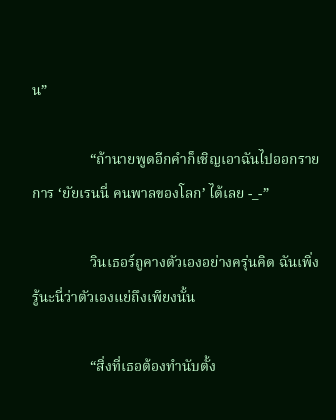น”

                “ถ้านายพูดอีกคำก็เชิญเอาฉันไปออกรายการ ‘ยัยเรนนี่ คนพาลของโลก’ ได้เลย -_-”

                วินเธอร์ถูคางตัวเองอย่างครุ่นคิด ฉันเพิ่งรู้นะนี่ว่าตัวเองแย่ถึงเพียงนั้น

                “สิ่งที่เธอต้องทำนับตั้ง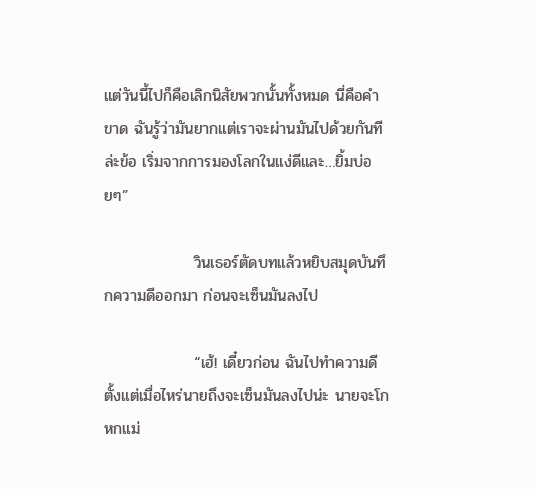แต่วันนี้ไปก็คือเลิกนิสัยพวกนั้นทั้งหมด นี่คือคำขาด ฉันรู้ว่ามันยากแต่เราจะผ่านมันไปด้วยกันทีล่ะข้อ เริ่มจากการมองโลกในแง่ดีและ…ยิ้มบ่อยๆ”

                วินเธอร์ตัดบทแล้วหยิบสมุดบันทึกความดีออกมา ก่อนจะเซ็นมันลงไป

                “เฮ้! เดี๋ยวก่อน ฉันไปทำความดีตั้งแต่เมื่อไหร่นายถึงจะเซ็นมันลงไปน่ะ นายจะโกหกแม่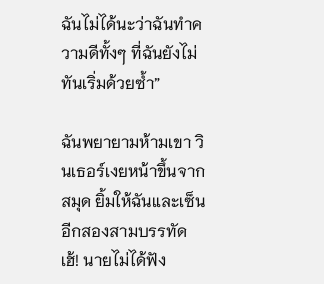ฉันไม่ได้นะว่าฉันทำความดีทั้งๆ ที่ฉันยังไม่ทันเริ่มด้วยซ้ำ”

ฉันพยายามห้ามเขา วินเธอร์เงยหน้าขึ้นจากสมุด ยิ้มให้ฉันและเซ็นอีกสองสามบรรทัด เฮ้! นายไม่ได้ฟัง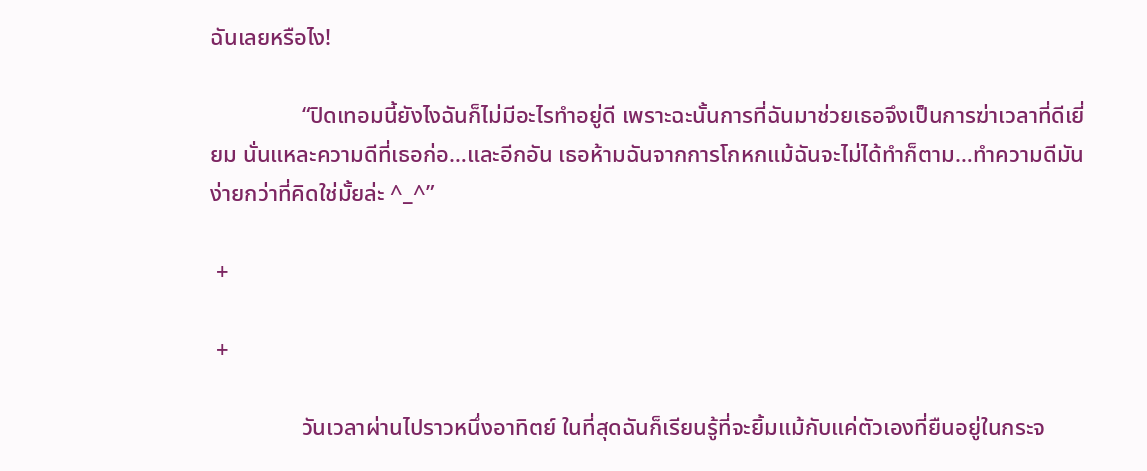ฉันเลยหรือไง!

                “ปิดเทอมนี้ยังไงฉันก็ไม่มีอะไรทำอยู่ดี เพราะฉะนั้นการที่ฉันมาช่วยเธอจึงเป็นการฆ่าเวลาที่ดีเยี่ยม นั่นแหละความดีที่เธอก่อ…และอีกอัน เธอห้ามฉันจากการโกหกแม้ฉันจะไม่ได้ทำก็ตาม…ทำความดีมันง่ายกว่าที่คิดใช่มั้ยล่ะ ^_^”

 +

 +

                วันเวลาผ่านไปราวหนึ่งอาทิตย์ ในที่สุดฉันก็เรียนรู้ที่จะยิ้มแม้กับแค่ตัวเองที่ยืนอยู่ในกระจ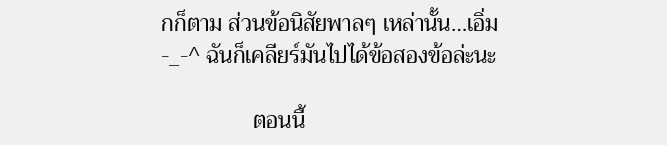กก็ตาม ส่วนข้อนิสัยพาลๆ เหล่านั้น…เอิ่ม -_-^ ฉันก็เคลียร์มันไปได้ข้อสองข้อล่ะนะ

                ตอนนี้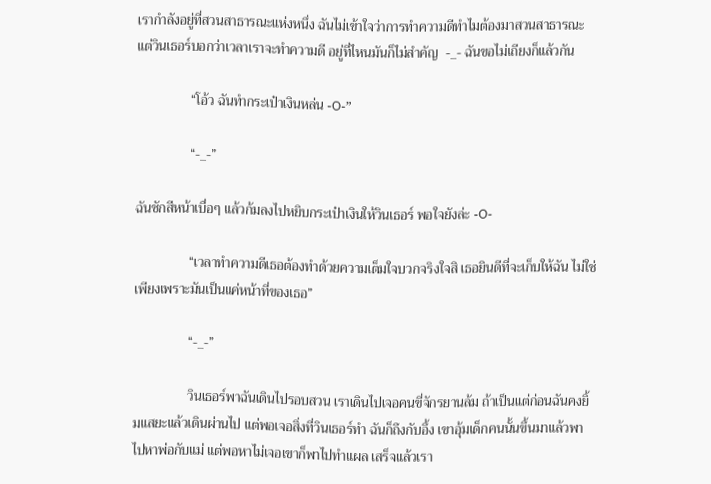เรากำลังอยู่ที่สวนสาธารณะแห่งหนึ่ง ฉันไม่เข้าใจว่าการทำความดีทำไมต้องมาสวนสาธารณะ แต่วินเธอร์บอกว่าเวลาเราจะทำความดี อยู่ที่ไหนมันก็ไม่สำคัญ  -_- ฉันขอไม่เถียงก็แล้วกัน

                “โอ้ว ฉันทำกระเป๋าเงินหล่น -O-”

                “-_-”

ฉันชักสีหน้าเบื่อๆ แล้วก้มลงไปหยิบกระเป๋าเงินให้วินเธอร์ พอใจยังล่ะ -O-

                “เวลาทำความดีเธอต้องทำด้วยความเต็มใจบวกจริงใจสิ เธอยินดีที่จะเก็บให้ฉัน ไม่ใช่เพียงเพราะมันเป็นแค่หน้าที่ของเธอ”

                “-_-”

                วินเธอร์พาฉันเดินไปรอบสวน เราเดินไปเจอคนขี่จักรยานล้ม ถ้าเป็นแต่ก่อนฉันคงยิ้มแสยะแล้วเดินผ่านไป แต่พอเจอสิ่งที่วินเธอร์ทำ ฉันก็ถึงกับอึ้ง เขาอุ้มเด็กคนนั้นขึ้นมาแล้วพาไปหาพ่อกับแม่ แต่พอหาไม่เจอเขาก็พาไปทำแผล เสร็จแล้วเรา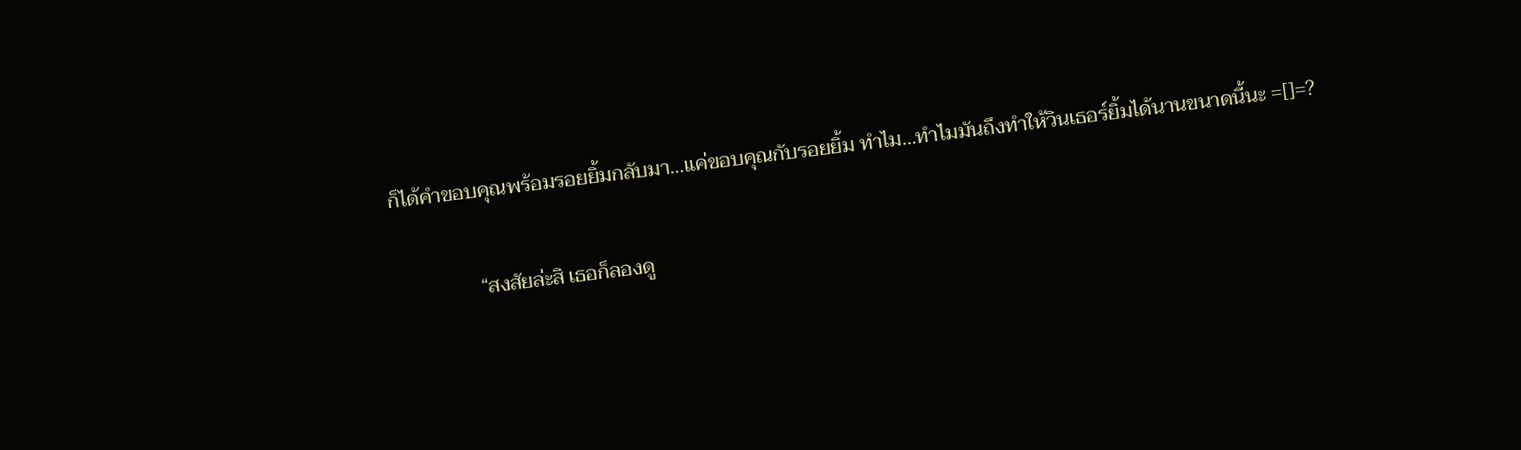ก็ได้คำขอบคุณพร้อมรอยยิ้มกลับมา…แค่ขอบคุณกับรอยยิ้ม ทำไม…ทำไมมันถึงทำให้วินเธอร์ยิ้มได้นานขนาดนี้นะ =[]=?

                “สงสัยล่ะสิ เธอก็ลองดู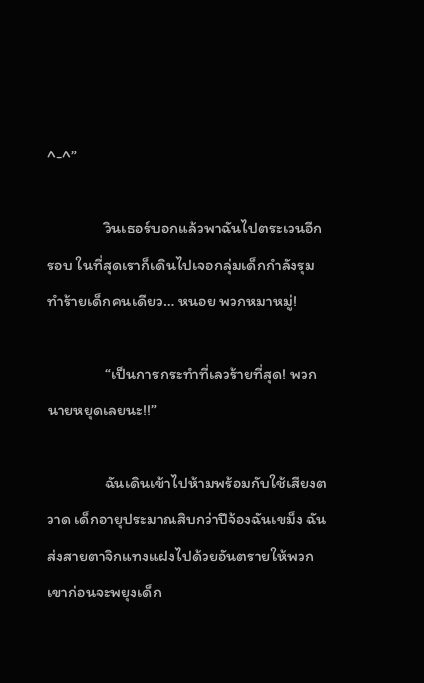^-^”

                วินเธอร์บอกแล้วพาฉันไปตระเวนอีกรอบ ในที่สุดเราก็เดินไปเจอกลุ่มเด็กกำลังรุมทำร้ายเด็กคนเดียว… หนอย พวกหมาหมู่!

                “เป็นการกระทำที่เลวร้ายที่สุด! พวกนายหยุดเลยนะ!!”

                ฉันเดินเข้าไปห้ามพร้อมกับใช้เสียงตวาด เด็กอายุประมาณสิบกว่าปีจ้องฉันเขม็ง ฉันส่งสายตาจิกแทงแฝงไปด้วยอันตรายให้พวกเขาก่อนจะพยุงเด็ก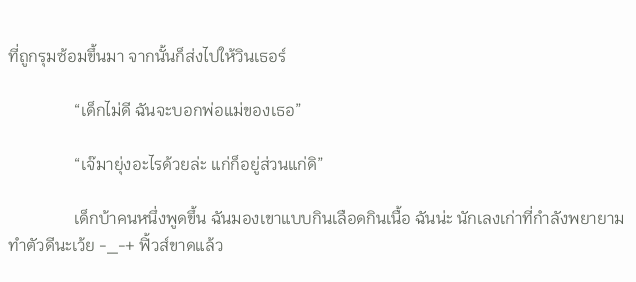ที่ถูกรุมซ้อมขึ้นมา จากนั้นก็ส่งไปให้วินเธอร์

                “เด็กไม่ดี ฉันจะบอกพ่อแม่ของเธอ”

                “เจ๊มายุ่งอะไรด้วยล่ะ แก่ก็อยู่ส่วนแก่ดิ”

                เด็กบ้าคนหนึ่งพูดขึ้น ฉันมองเขาแบบกินเลือดกินเนื้อ ฉันน่ะ นักเลงเก่าที่กำลังพยายามทำตัวดีนะเว้ย -_-+ ฟิ้วส์ขาดแล้ว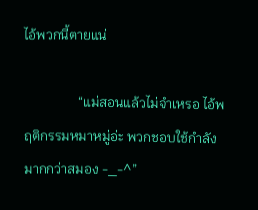ไอ้พวกนี้ตายแน่

                “แม่สอนแล้วไม่จำเหรอ ไอ้พฤติกรรมหมาหมู่อ่ะ พวกชอบใช้กำลังมากกว่าสมอง -_-^”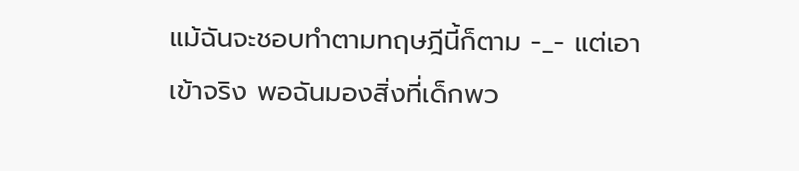แม้ฉันจะชอบทำตามทฤษฎีนี้ก็ตาม -_- แต่เอาเข้าจริง พอฉันมองสิ่งที่เด็กพว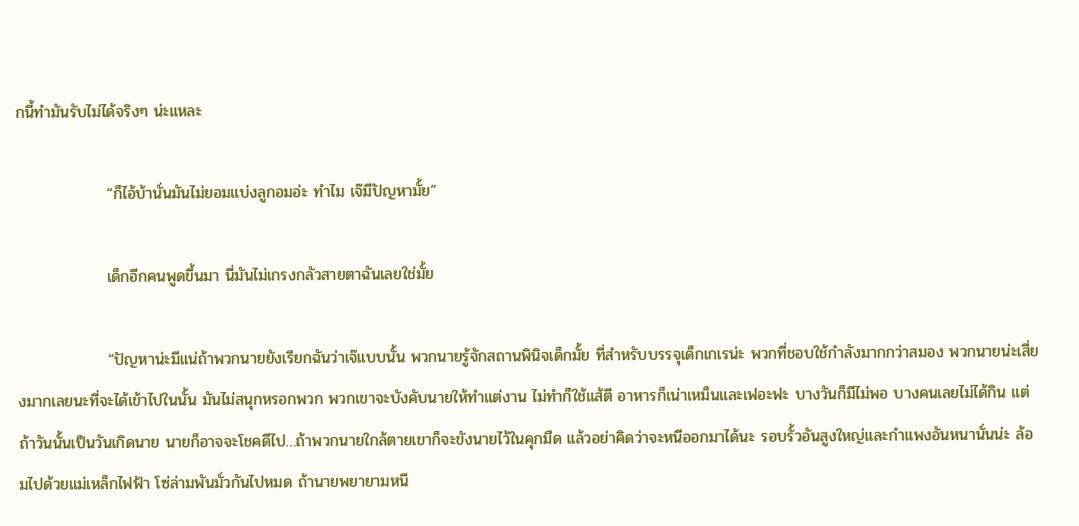กนี้ทำมันรับไม่ได้จริงๆ น่ะแหละ

                “ก็ไอ้บ้านั่นมันไม่ยอมแบ่งลูกอมอ่ะ ทำไม เจ๊มีปัญหามั้ย”

                เด็กอีกคนพูดขึ้นมา นี่มันไม่เกรงกลัวสายตาฉันเลยใช่มั้ย

                “ปัญหาน่ะมีแน่ถ้าพวกนายยังเรียกฉันว่าเจ๊แบบนั้น พวกนายรู้จักสถานพินิจเด็กมั้ย ที่สำหรับบรรจุเด็กเกเรน่ะ พวกที่ชอบใช้กำลังมากกว่าสมอง พวกนายน่ะเสี่ยงมากเลยนะที่จะได้เข้าไปในนั้น มันไม่สนุกหรอกพวก พวกเขาจะบังคับนายให้ทำแต่งาน ไม่ทำก็ใช้แส้ตี อาหารก็เน่าเหม็นและเฟอะฟะ บางวันก็มีไม่พอ บางคนเลยไม่ได้กิน แต่ถ้าวันนั้นเป็นวันเกิดนาย นายก็อาจจะโชคดีไป…ถ้าพวกนายใกล้ตายเขาก็จะขังนายไว้ในคุกมืด แล้วอย่าคิดว่าจะหนีออกมาได้นะ รอบรั้วอันสูงใหญ่และกำแพงอันหนานั่นน่ะ ล้อมไปด้วยแม่เหล็กไฟฟ้า โซ่ล่ามพันมั่วกันไปหมด ถ้านายพยายามหนี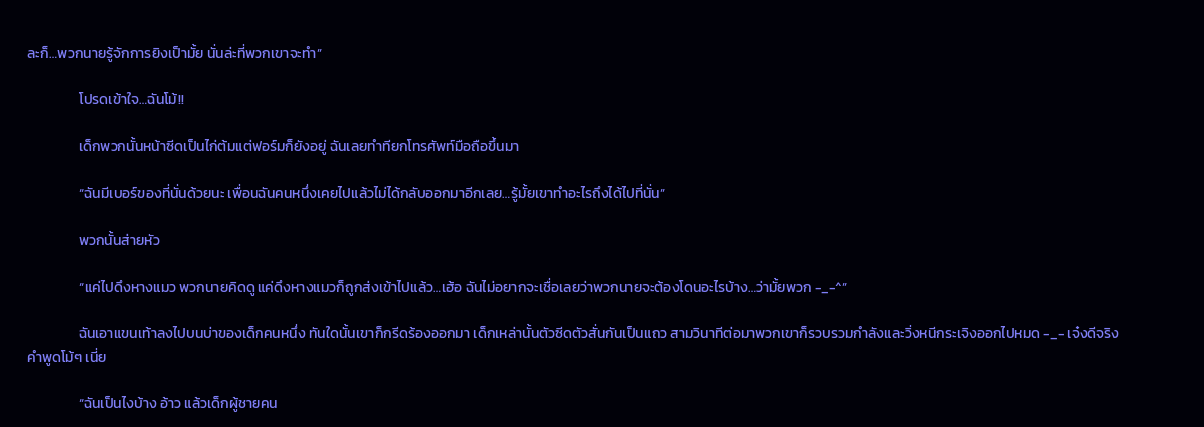ละก็…พวกนายรู้จักการยิงเป็ามั้ย นั่นล่ะที่พวกเขาจะทำ”

                โปรดเข้าใจ…ฉันโม้!!

                เด็กพวกนั้นหน้าซีดเป็นไก่ต้มแต่ฟอร์มก็ยังอยู่ ฉันเลยทำทียกโทรศัพท์มือถือขึ้นมา

                “ฉันมีเบอร์ของที่นั่นด้วยนะ เพื่อนฉันคนหนึ่งเคยไปแล้วไม่ได้กลับออกมาอีกเลย…รู้มั้ยเขาทำอะไรถึงได้ไปที่นั่น”

                พวกนั้นส่ายหัว

                “แค่ไปดึงหางแมว พวกนายคิดดู แค่ดึงหางแมวก็ถูกส่งเข้าไปแล้ว…เฮ้อ ฉันไม่อยากจะเชื่อเลยว่าพวกนายจะต้องโดนอะไรบ้าง…ว่ามั้ยพวก -_-^”

                ฉันเอาแขนเท้าลงไปบนบ่าของเด็กคนหนึ่ง ทันใดนั้นเขาก็กรีดร้องออกมา เด็กเหล่านั้นตัวซีดตัวสั่นกันเป็นแถว สามวินาทีต่อมาพวกเขาก็รวบรวมกำลังและวิ่งหนีกระเจิงออกไปหมด -_- เจ๋งดีจริง คำพูดโม้ๆ เนี่ย

                “ฉันเป็นไงบ้าง อ้าว แล้วเด็กผู้ชายคน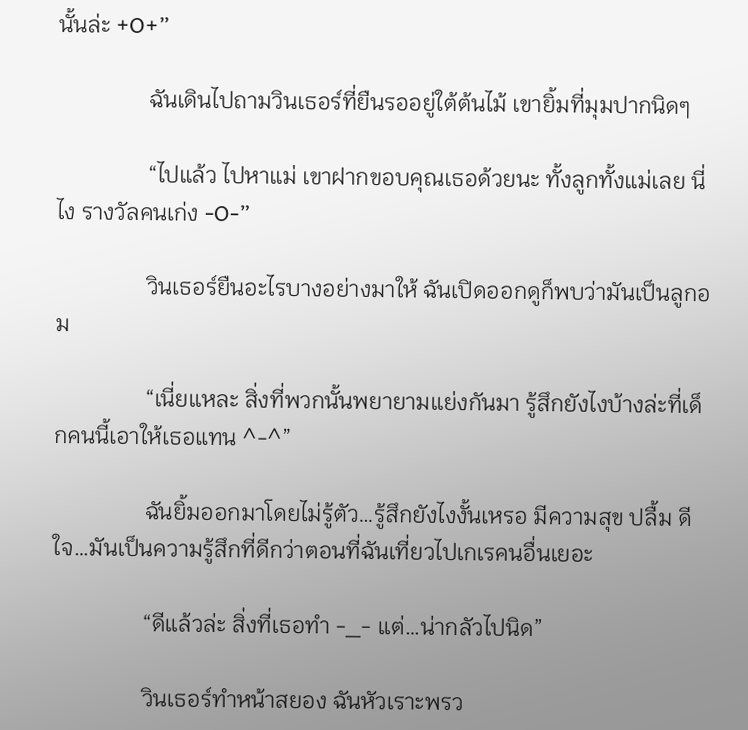นั้นล่ะ +O+”

                ฉันเดินไปถามวินเธอร์ที่ยืนรออยู่ใต้ต้นไม้ เขายิ้มที่มุมปากนิดๆ

                “ไปแล้ว ไปหาแม่ เขาฝากขอบคุณเธอด้วยนะ ทั้งลูกทั้งแม่เลย นี่ไง รางวัลคนเก่ง -O-”

                วินเธอร์ยืนอะไรบางอย่างมาให้ ฉันเปิดออกดูก็พบว่ามันเป็นลูกอม

                “เนี่ยแหละ สิ่งที่พวกนั้นพยายามแย่งกันมา รู้สึกยังไงบ้างล่ะที่เด็กคนนี้เอาให้เธอแทน ^-^”

                ฉันยิ้มออกมาโดยไม่รู้ตัว…รู้สึกยังไงงั้นเหรอ มีความสุข ปลื้ม ดีใจ…มันเป็นความรู้สึกที่ดีกว่าตอนที่ฉันเที่ยวไปเกเรคนอื่นเยอะ

                “ดีแล้วล่ะ สิ่งที่เธอทำ -_- แต่…น่ากลัวไปนิด”

                วินเธอร์ทำหน้าสยอง ฉันหัวเราะพรว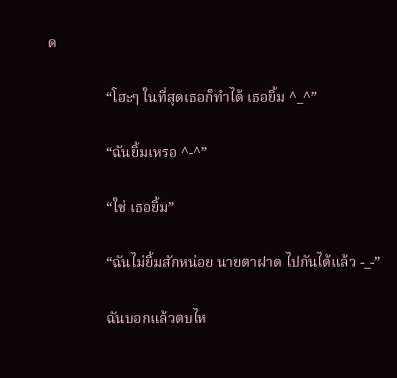ด

                “โฮะๆ ในที่สุดเธอก็ทำได้ เธอยิ้ม ^_^”

                “ฉันยิ้มเหรอ ^-^”

                “ใช่ เธอยิ้ม”

                “ฉันไม่ยิ้มสักหน่อย นายตาฝาด ไปกันได้แล้ว -_-”

                ฉันบอกแล้วตบไห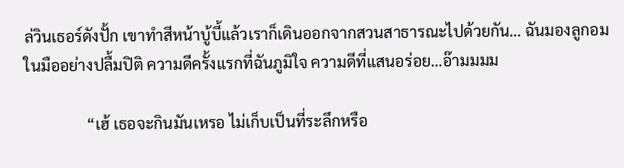ล่วินเธอร์ดังปั้ก เขาทำสีหน้าบู้บี้แล้วเราก็เดินออกจากสวนสาธารณะไปด้วยกัน… ฉันมองลูกอมในมืออย่างปลื้มปิติ ความดีครั้งแรกที่ฉันภูมิใจ ความดีที่แสนอร่อย…อ๊ามมมม

                “เฮ้ เธอจะกินมันเหรอ ไม่เก็บเป็นที่ระลึกหรือ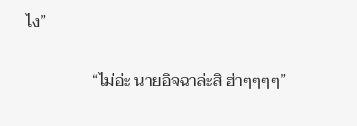ไง”

                “ไม่อ่ะ นายอิจฉาล่ะสิ ฮ่าๆๆๆๆ”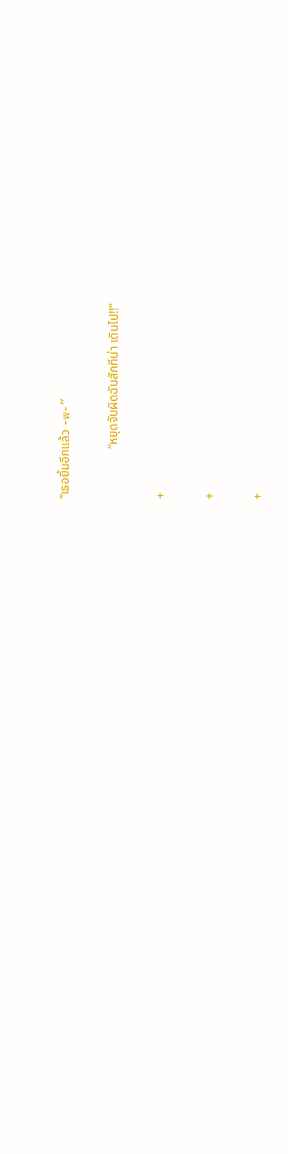“เธอยิ้มอีกแล้ว -w-”

                “หยุดจับผิดฉันสักทีน่า เดินไป!!”

+

+

+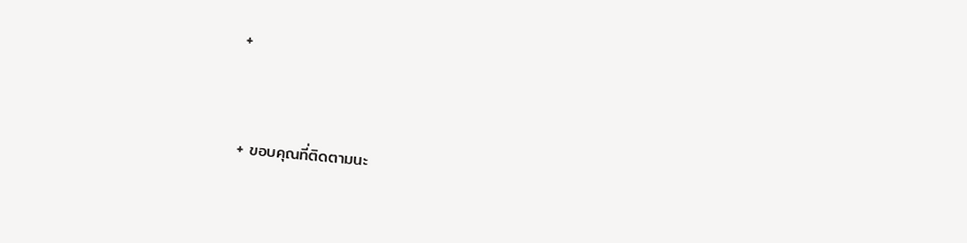+


+ ขอบคุณที่ติดตามนะ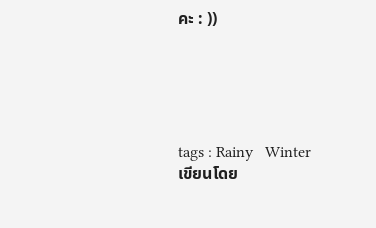คะ : ))





tags : Rainy   Winter
เขียนโดย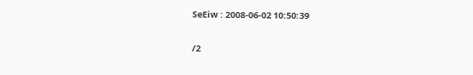SeEiw : 2008-06-02 10:50:39

/2